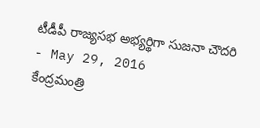టీడీపీ రాజ్యసభ అభ్యర్థిగా సుజనా చౌదరి
- May 29, 2016
కేంద్రమంత్రి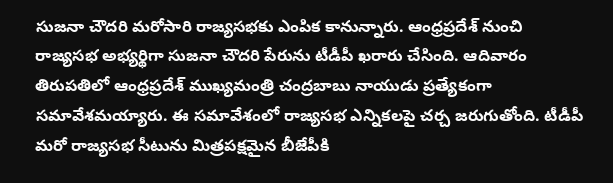సుజనా చౌదరి మరోసారి రాజ్యసభకు ఎంపిక కానున్నారు. ఆంధ్రప్రదేశ్ నుంచి రాజ్యసభ అభ్యర్థిగా సుజనా చౌదరి పేరును టీడీపీ ఖరారు చేసింది. ఆదివారం తిరుపతిలో ఆంధ్రప్రదేశ్ ముఖ్యమంత్రి చంద్రబాబు నాయుడు ప్రత్యేకంగా సమావేశమయ్యారు. ఈ సమావేశంలో రాజ్యసభ ఎన్నికలపై చర్చ జరుగుతోంది. టీడీపీ మరో రాజ్యసభ సీటును మిత్రపక్షమైన బీజేపీకి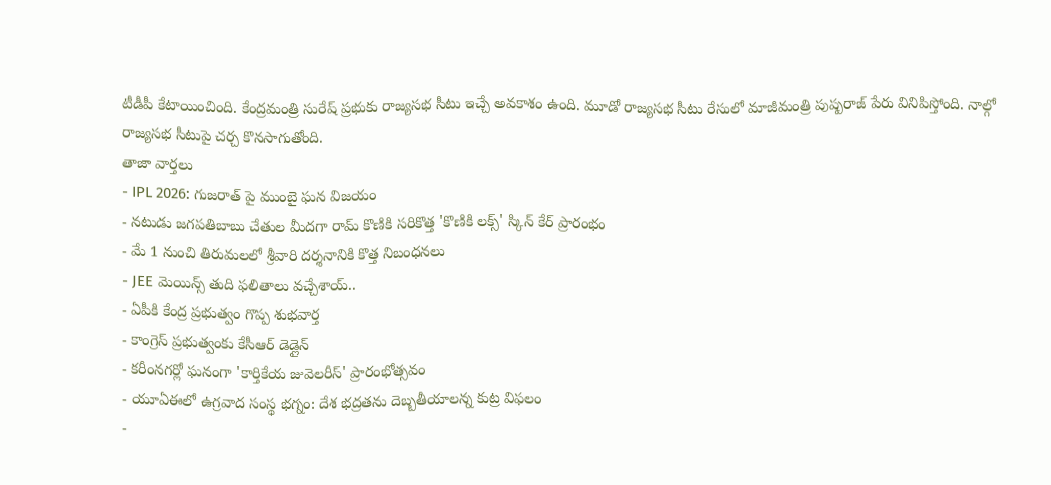టీడీపీ కేటాయించింది. కేంద్రమంత్రి సురేష్ ప్రభుకు రాజ్యసభ సీటు ఇచ్చే అవకాశం ఉంది. మూడో రాజ్యసభ సీటు రేసులో మాజీమంత్రి పుష్పరాజ్ పేరు వినిపిస్తోంది. నాల్గో రాజ్యసభ సీటుపై చర్చ కొనసాగుతోంది.
తాజా వార్తలు
- IPL 2026: గుజరాత్ పై ముంబై ఘన విజయం
- నటుడు జగపతిబాబు చేతుల మీదగా రామ్ కొణికి సరికొత్త 'కొణికి లక్స్' స్కిన్ కేర్ ప్రారంభం
- మే 1 నుంచి తిరుమలలో శ్రీవారి దర్శనానికి కొత్త నిబంధనలు
- JEE మెయిన్స్ తుది ఫలితాలు వచ్చేశాయ్..
- ఏపీకి కేంద్ర ప్రభుత్వం గొప్ప శుభవార్త
- కాంగ్రెస్ ప్రభుత్వంకు కేసీఆర్ డెడ్లైన్
- కరీంనగర్లో ఘనంగా 'కార్తికేయ జువెలరీస్' ప్రారంభోత్సవం
- యూఏఈలో ఉగ్రవాద సంస్థ భగ్నం: దేశ భద్రతను దెబ్బతీయాలన్న కుట్ర విఫలం
-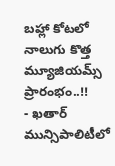బహ్లా కోటలో నాలుగు కొత్త మ్యూజియమ్స్ ప్రారంభం..!!
- ఖతార్ మున్సిపాలిటీలో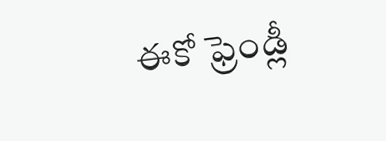ఈకో ఫ్రెండ్లీ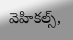వెహికల్స్,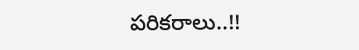పరికరాలు..!!